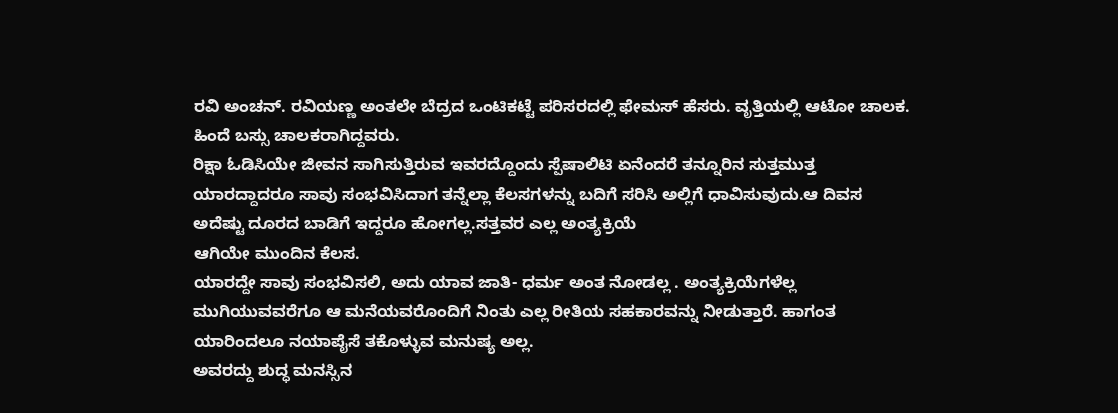ರವಿ ಅಂಚನ್. ರವಿಯಣ್ಣ ಅಂತಲೇ ಬೆದ್ರದ ಒಂಟಿಕಟ್ಟೆ ಪರಿಸರದಲ್ಲಿ ಫೇಮಸ್ ಹೆಸರು. ವೃತ್ತಿಯಲ್ಲಿ ಆಟೋ ಚಾಲಕ. ಹಿಂದೆ ಬಸ್ಸು ಚಾಲಕರಾಗಿದ್ದವರು.
ರಿಕ್ಷಾ ಓಡಿಸಿಯೇ ಜೀವನ ಸಾಗಿಸುತ್ತಿರುವ ಇವರದ್ದೊಂದು ಸ್ಪೆಷಾಲಿಟಿ ಏನೆಂದರೆ ತನ್ನೂರಿನ ಸುತ್ತಮುತ್ತ ಯಾರದ್ದಾದರೂ ಸಾವು ಸಂಭವಿಸಿದಾಗ ತನ್ನೆಲ್ಲಾ ಕೆಲಸಗಳನ್ನು ಬದಿಗೆ ಸರಿಸಿ ಅಲ್ಲಿಗೆ ಧಾವಿಸುವುದು.ಆ ದಿವಸ ಅದೆಷ್ಟು ದೂರದ ಬಾಡಿಗೆ ಇದ್ದರೂ ಹೋಗಲ್ಲ.ಸತ್ತವರ ಎಲ್ಲ ಅಂತ್ಯಕ್ರಿಯೆ
ಆಗಿಯೇ ಮುಂದಿನ ಕೆಲಸ.
ಯಾರದ್ದೇ ಸಾವು ಸಂಭವಿಸಲಿ, ಅದು ಯಾವ ಜಾತಿ- ಧರ್ಮ ಅಂತ ನೋಡಲ್ಲ . ಅಂತ್ಯಕ್ರಿಯೆಗಳೆಲ್ಲ ಮುಗಿಯುವವರೆಗೂ ಆ ಮನೆಯವರೊಂದಿಗೆ ನಿಂತು ಎಲ್ಲ ರೀತಿಯ ಸಹಕಾರವನ್ನು ನೀಡುತ್ತಾರೆ. ಹಾಗಂತ ಯಾರಿಂದಲೂ ನಯಾಪೈಸೆ ತಕೊಳ್ಳುವ ಮನುಷ್ಯ ಅಲ್ಲ.
ಅವರದ್ದು ಶುದ್ಧ ಮನಸ್ಸಿನ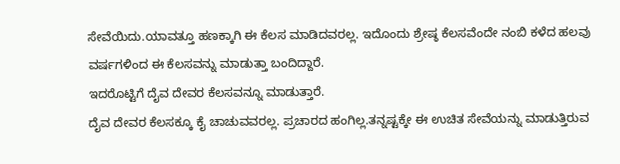ಸೇವೆಯಿದು.ಯಾವತ್ತೂ ಹಣಕ್ಕಾಗಿ ಈ ಕೆಲಸ ಮಾಡಿದವರಲ್ಲ. ಇದೊಂದು ಶ್ರೇಷ್ಠ ಕೆಲಸವೆಂದೇ ನಂಬಿ ಕಳೆದ ಹಲವು ವರ್ಷಗಳಿಂದ ಈ ಕೆಲಸವನ್ನು ಮಾಡುತ್ತಾ ಬಂದಿದ್ದಾರೆ.
ಇದರೊಟ್ಟಿಗೆ ದೈವ ದೇವರ ಕೆಲಸವನ್ನೂ ಮಾಡುತ್ತಾರೆ.
ದೈವ ದೇವರ ಕೆಲಸಕ್ಕೂ ಕೈ ಚಾಚುವವರಲ್ಲ. ಪ್ರಚಾರದ ಹಂಗಿಲ್ಲ.ತನ್ನಷ್ಟಕ್ಕೇ ಈ ಉಚಿತ ಸೇವೆಯನ್ನು ಮಾಡುತ್ತಿರುವ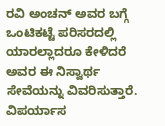ರವಿ ಅಂಚನ್ ಅವರ ಬಗ್ಗೆ ಒಂಟಿಕಟ್ಟೆ ಪರಿಸರದಲ್ಲಿ ಯಾರಲ್ಲಾದರೂ ಕೇಳಿದರೆ ಅವರ ಈ ನಿಸ್ವಾರ್ಥ ಸೇವೆಯನ್ನು ವಿವರಿಸುತ್ತಾರೆ.
ವಿಪರ್ಯಾಸ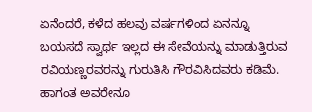ಏನೆಂದರೆ, ಕಳೆದ ಹಲವು ವರ್ಷಗಳಿಂದ ಏನನ್ನೂ ಬಯಸದೆ ಸ್ವಾರ್ಥ ಇಲ್ಲದ ಈ ಸೇವೆಯನ್ನು ಮಾಡುತ್ತಿರುವ ರವಿಯಣ್ಣರವರನ್ನು ಗುರುತಿಸಿ ಗೌರವಿಸಿದವರು ಕಡಿಮೆ.
ಹಾಗಂತ ಅವರೇನೂ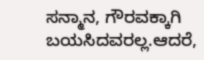ಸನ್ಮಾನ, ಗೌರವಕ್ಕಾಗಿ ಬಯಸಿದವರಲ್ಲ.ಆದರೆ,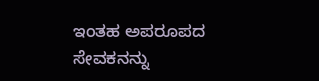ಇಂತಹ ಅಪರೂಪದ ಸೇವಕನನ್ನು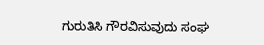ಗುರುತಿಸಿ ಗೌರವಿಸುವುದು ಸಂಘ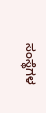ಸಂಸ್ಥೆಗಳ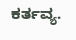ಕರ್ತವ್ಯ.